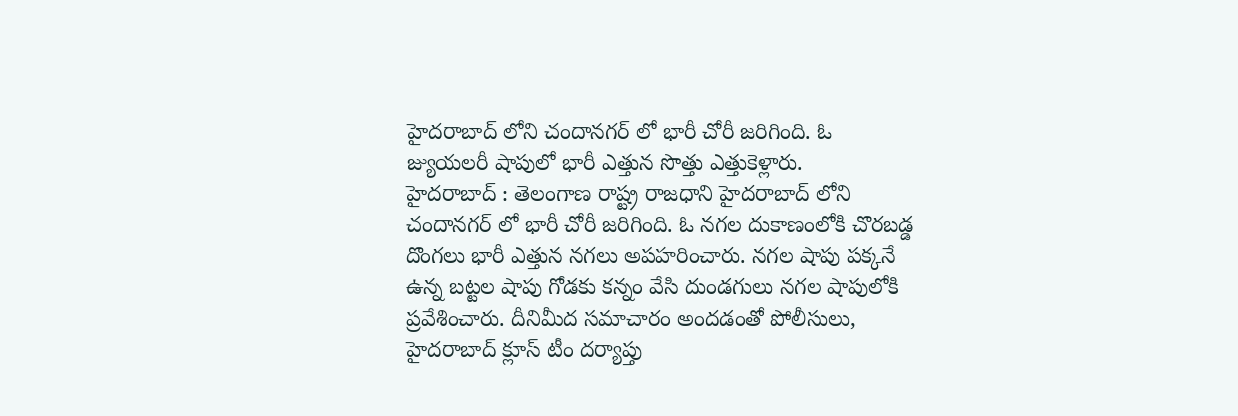హైదరాబాద్ లోని చందానగర్ లో భారీ చోరీ జరిగింది. ఓ జ్యుయలరీ షాపులో భారీ ఎత్తున సొత్తు ఎత్తుకెళ్లారు.
హైదరాబాద్ : తెలంగాణ రాష్ట్ర రాజధాని హైదరాబాద్ లోని చందానగర్ లో భారీ చోరీ జరిగింది. ఓ నగల దుకాణంలోకి చొరబడ్డ దొంగలు భారీ ఎత్తున నగలు అపహరించారు. నగల షాపు పక్కనే ఉన్న బట్టల షాపు గోడకు కన్నం వేసి దుండగులు నగల షాపులోకి ప్రవేశించారు. దీనిమీద సమాచారం అందడంతో పోలీసులు, హైదరాబాద్ క్లూస్ టీం దర్యాప్తు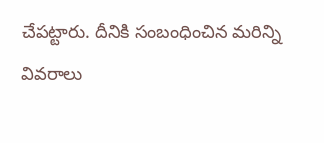చేపట్టారు. దీనికి సంబంధించిన మరిన్ని వివరాలు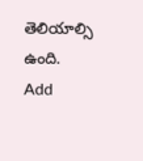తెలియాల్సి ఉంది.
Add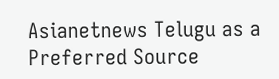Asianetnews Telugu as a Preferred Source